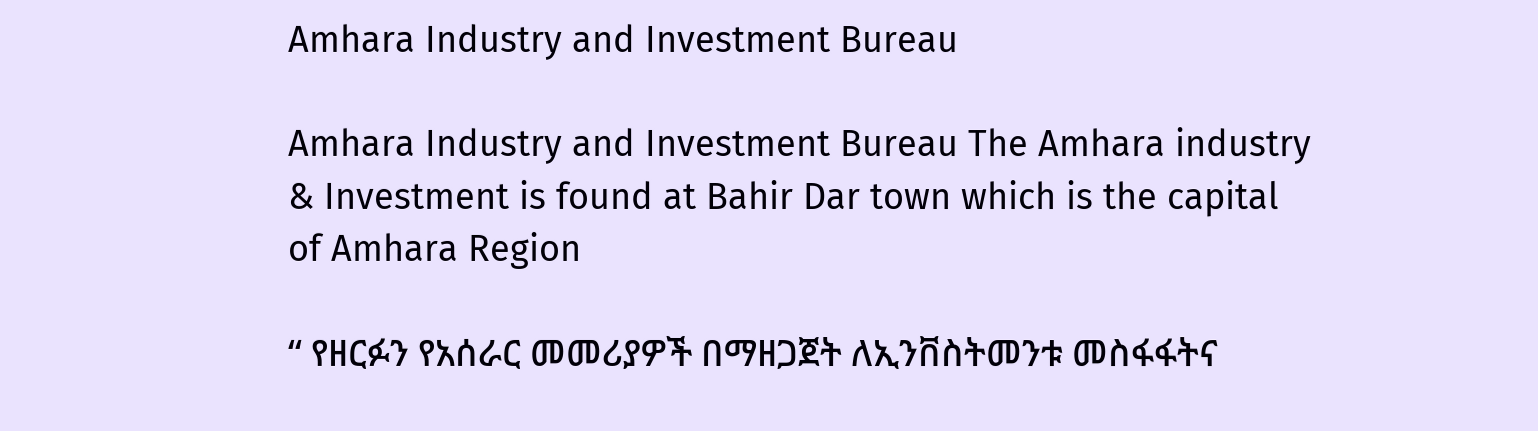Amhara Industry and Investment Bureau

Amhara Industry and Investment Bureau The Amhara industry & Investment is found at Bahir Dar town which is the capital of Amhara Region

“ የዘርፉን የአሰራር መመሪያዎች በማዘጋጀት ለኢንቨስትመንቱ መስፋፋትና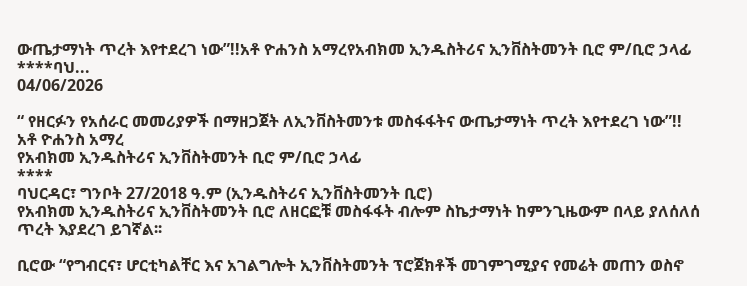ውጤታማነት ጥረት እየተደረገ ነው”!!አቶ ዮሐንስ አማረየአብክመ ኢንዱስትሪና ኢንቨስትመንት ቢሮ ም/ቢሮ ኃላፊ ****ባህ...
04/06/2026

“ የዘርፉን የአሰራር መመሪያዎች በማዘጋጀት ለኢንቨስትመንቱ መስፋፋትና ውጤታማነት ጥረት እየተደረገ ነው”!!
አቶ ዮሐንስ አማረ
የአብክመ ኢንዱስትሪና ኢንቨስትመንት ቢሮ ም/ቢሮ ኃላፊ
****
ባህርዳር፣ ግንቦት 27/2018 ዓ.ም (ኢንዱስትሪና ኢንቨስትመንት ቢሮ)
የአብክመ ኢንዱስትሪና ኢንቨስትመንት ቢሮ ለዘርፎቹ መስፋፋት ብሎም ስኬታማነት ከምንጊዜውም በላይ ያለሰለሰ ጥረት እያደረገ ይገኛል፡፡

ቢሮው “የግብርና፣ ሆርቲካልቸር እና አገልግሎት ኢንቨስትመንት ፕሮጀክቶች መገምገሚያና የመሬት መጠን ወስኖ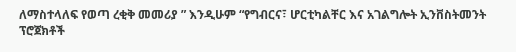ለማስተላለፍ የወጣ ረቂቅ መመሪያ ” እንዲሁም “የግብርና፣ ሆርቲካልቸር እና አገልግሎት ኢንቨስትመንት ፕሮጀክቶች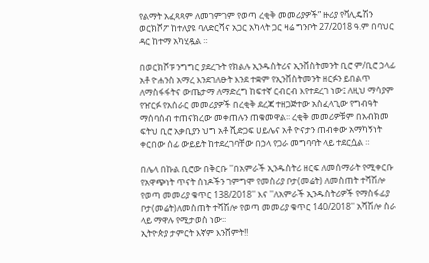የልማት አፈጻጻም ለመገምገም የወጣ ረቂቅ መመሪያዎች” ዙሪያ የቫሊዴሽን ወርክሾፖ ከተለያዩ ባለድርሻና አጋር አካላት ጋር ዛሬ ግንቦት 27/2018 ዓ.ም በባህር ዳር ከተማ አካሂዷል ።

በወርክሾፑ ንግግር ያደረጉት የክልሉ ኢንዱስትሪና ኢንቨስትመንት ቢሮ ም/ቢሮ ኃላፊ አቶ ዮሐንስ አማረ እንደገለፁት እንደ ተቋም የኢንቨስትመንት ዘርፉን ይበልጥ ለማስፋፋትና ውጤታማ ለማድረግ ከፍተኛ ርብርብ እየተደረገ ነው፤ ለዚህ ማሳያም የዠርፉ የአሰራር መመሪያዎች በረቂቅ ደረጃ ተዘጋጅተው አስፈላጊው የግብዓት ማሰባሰብ ተጠናክረው መቀጠሉን ጠቁመዋል፡፡ ረቂቅ መመሪዎቹም በአብክመ ፍትህ ቢሮ አቃቢያን ህግ አቶ ሺድጋፍ ሀይሌና አቶ ዮናታን ጠብቀው አማካኝነት ቀርበው ሰፊ ውይይት ከተደረገባቸው በኃላ የጋራ መግባባት ላይ ተደርሷል ።

በሌላ በኩል ቢሮው በቅርቡ ''በአምራች ኢንዱስትሪ ዘርፍ ለመሰማራት የሚቀርቡ የአዋጭነት ጥናት ሰነዶችን ገምግሞ የመስሪያ ቦታ(መሬት) ለመስጠት ተሻሽሎ የወጣ መመሪያ ቁጥር 138/2018'' እና ''ለአምራች ኢንዱስትሪዎች የማስፋፊያ ቦታ(መሬት)ለመስጠት ተሻሽሎ የወጣ መመሪያ ቁጥር 140/2018'' አሻሽሎ ስራ ላይ ማዋሉ የሚታወስ ነው፡፡
ኢትዮጵያ ታምርት እኛም እንሸምት!!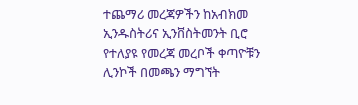ተጨማሪ መረጃዎችን ከአብክመ ኢንዱስትሪና ኢንቨስትመንት ቢሮ የተለያዩ የመረጃ መረቦች ቀጣዮቹን ሊንኮች በመጫን ማግኘት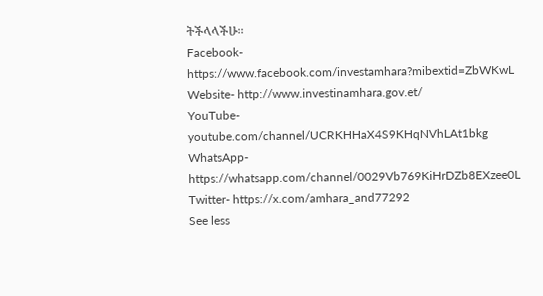ትችላላችሁ፡፡
Facebook- https://www.facebook.com/investamhara?mibextid=ZbWKwL
Website- http://www.investinamhara.gov.et/
YouTube- youtube.com/channel/UCRKHHaX4S9KHqNVhLAt1bkg
WhatsApp- https://whatsapp.com/channel/0029Vb769KiHrDZb8EXzee0L
Twitter- https://x.com/amhara_and77292
See less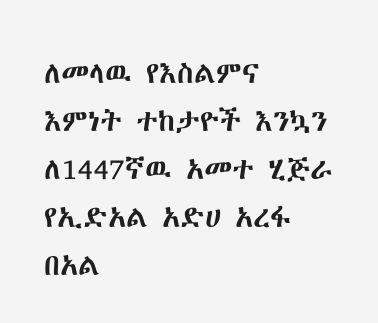ለመላዉ የእስልምና እምነት ተከታዮች እንኳን ለ1447ኛዉ አመተ ሂጅራ የኢድአል አድሀ አረፋ በአል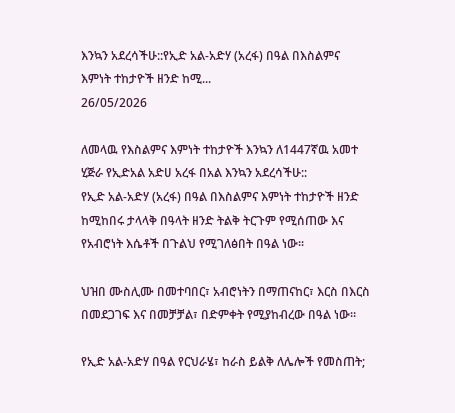እንኳን አደረሳችሁ::የኢድ አል-አድሃ (አረፋ) በዓል በእስልምና እምነት ተከታዮች ዘንድ ከሚ...
26/05/2026

ለመላዉ የእስልምና እምነት ተከታዮች እንኳን ለ1447ኛዉ አመተ ሂጅራ የኢድአል አድሀ አረፋ በአል እንኳን አደረሳችሁ::
የኢድ አል-አድሃ (አረፋ) በዓል በእስልምና እምነት ተከታዮች ዘንድ ከሚከበሩ ታላላቅ በዓላት ዘንድ ትልቅ ትርጉም የሚሰጠው እና የአብሮነት እሴቶች በጉልህ የሚገለፅበት በዓል ነው፡፡

ህዝበ ሙስሊሙ በመተባበር፣ አብሮነትን በማጠናከር፣ እርስ በእርስ በመደጋገፍ እና በመቻቻል፣ በድምቀት የሚያከብረው በዓል ነው።

የኢድ አል-አድሃ በዓል የርህራሄ፣ ከራስ ይልቅ ለሌሎች የመስጠት;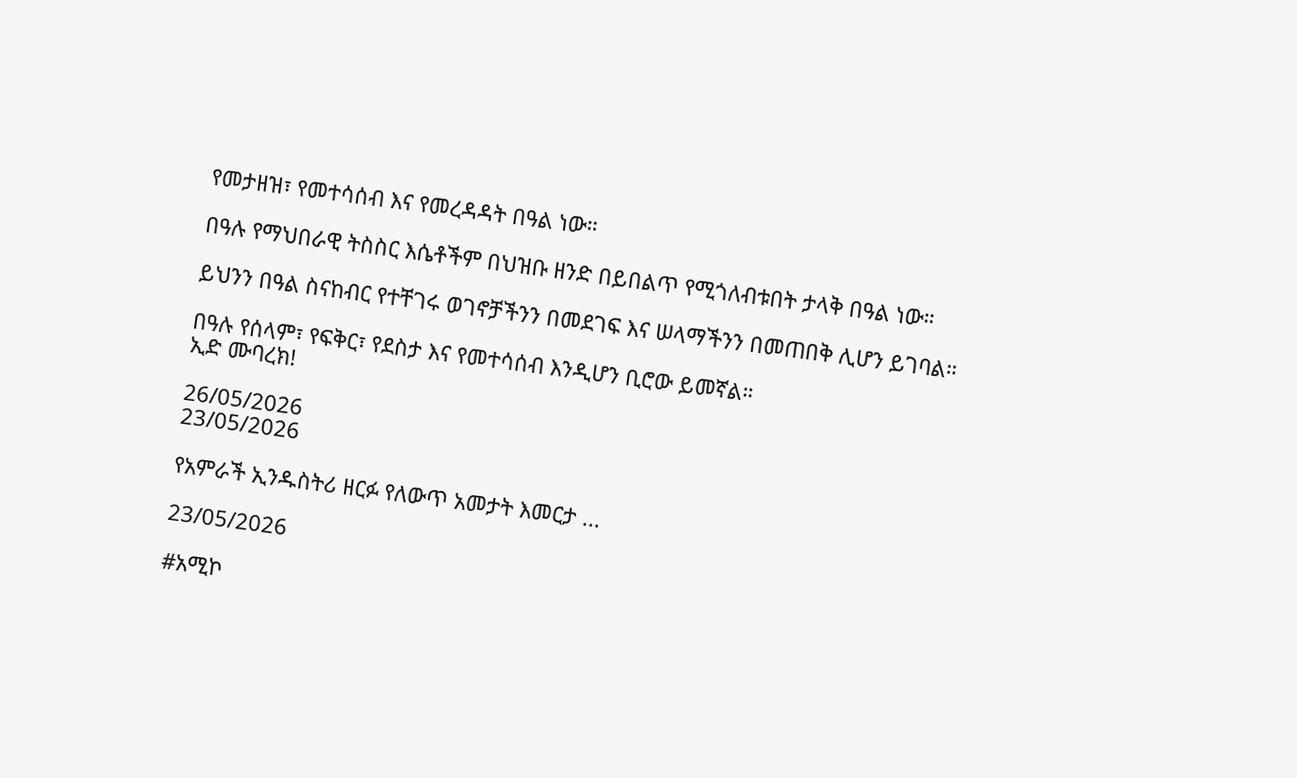የመታዘዝ፣ የመተሳሰብ እና የመረዳዳት በዓል ነው።

በዓሉ የማህበራዊ ትስስር እሴቶችም በህዝቡ ዘንድ በይበልጥ የሚጎለብቱበት ታላቅ በዓል ነው።

ይህንን በዓል ስናከብር የተቸገሩ ወገኖቻችንን በመደገፍ እና ሠላማችንን በመጠበቅ ሊሆን ይገባል።

በዓሉ የሰላም፣ የፍቅር፣ የደስታ እና የመተሳሰብ እንዲሆን ቢሮው ይመኛል።
ኢድ ሙባረክ!

26/05/2026
23/05/2026

የአምራች ኢንዱስትሪ ዘርፉ የለውጥ አመታት እመርታ ...

23/05/2026

#አሚኮ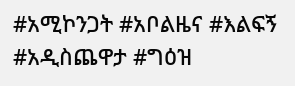#አሚኮንጋት #አቦልዜና #እልፍኝ #አዲስጨዋታ #ግዕዝ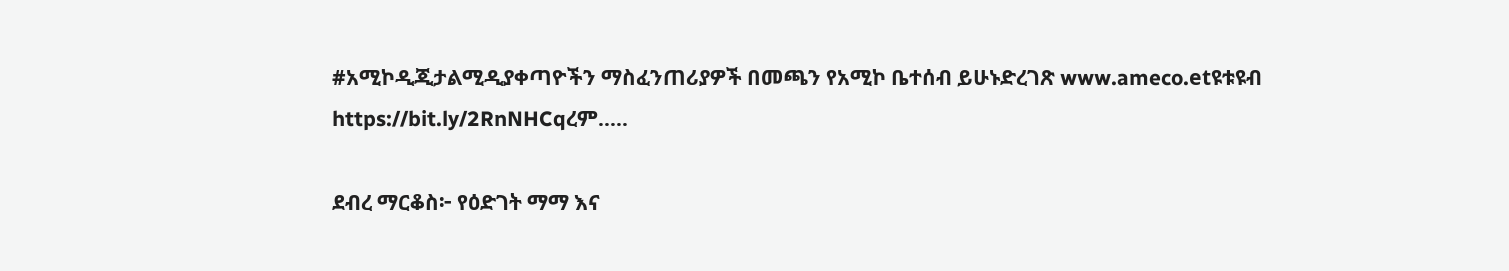#አሚኮዲጂታልሚዲያቀጣዮችን ማስፈንጠሪያዎች በመጫን የአሚኮ ቤተሰብ ይሁኑድረገጽ www.ameco.etዩቱዩብ https://bit.ly/2RnNHCqረም.....

ደብረ ማርቆስ፦ የዕድገት ማማ እና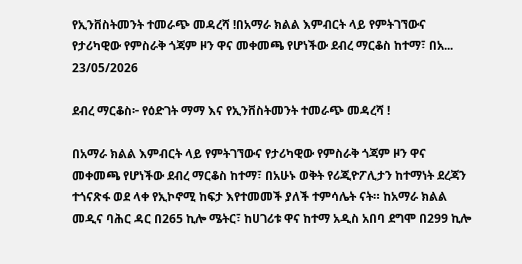የኢንቨስትመንት ተመራጭ መዳረሻ !በአማራ ክልል እምብርት ላይ የምትገኘውና የታሪካዊው የምስራቅ ጎጃም ዞን ዋና መቀመጫ የሆነችው ደብረ ማርቆስ ከተማ፣ በአ...
23/05/2026

ደብረ ማርቆስ፦ የዕድገት ማማ እና የኢንቨስትመንት ተመራጭ መዳረሻ !

በአማራ ክልል እምብርት ላይ የምትገኘውና የታሪካዊው የምስራቅ ጎጃም ዞን ዋና መቀመጫ የሆነችው ደብረ ማርቆስ ከተማ፣ በአሁኑ ወቅት የሪጂዮፖሊታን ከተማነት ደረጃን ተጎናጽፋ ወደ ላቀ የኢኮኖሚ ከፍታ እየተመመች ያለች ተምሳሌት ናት። ከአማራ ክልል መዲና ባሕር ዳር በ265 ኪሎ ሜትር፣ ከሀገሪቱ ዋና ከተማ አዲስ አበባ ደግሞ በ299 ኪሎ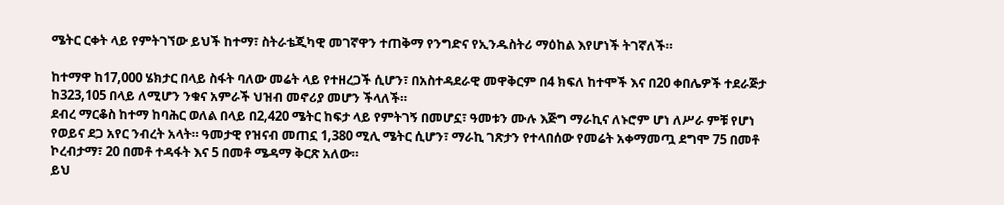ሜትር ርቀት ላይ የምትገኘው ይህች ከተማ፣ ስትራቴጂካዊ መገኛዋን ተጠቅማ የንግድና የኢንዱስትሪ ማዕከል እየሆነች ትገኛለች።

ከተማዋ ከ17,000 ሄክታር በላይ ስፋት ባለው መሬት ላይ የተዘረጋች ሲሆን፣ በአስተዳደራዊ መዋቅርም በ4 ክፍለ ከተሞች እና በ20 ቀበሌዎች ተደራጅታ ከ323,105 በላይ ለሚሆን ንቁና አምራች ህዝብ መኖሪያ መሆን ችላለች።
ደብረ ማርቆስ ከተማ ከባሕር ወለል በላይ በ2,420 ሜትር ከፍታ ላይ የምትገኝ በመሆኗ፣ ዓመቱን ሙሉ እጅግ ማራኪና ለኑሮም ሆነ ለሥራ ምቹ የሆነ የወይና ደጋ አየር ንብረት አላት። ዓመታዊ የዝናብ መጠኗ 1,380 ሚሊ ሜትር ሲሆን፣ ማራኪ ገጽታን የተላበሰው የመሬት አቀማመጧ ደግሞ 75 በመቶ ኮረብታማ፣ 20 በመቶ ተዳፋት እና 5 በመቶ ሜዳማ ቅርጽ አለው።
ይህ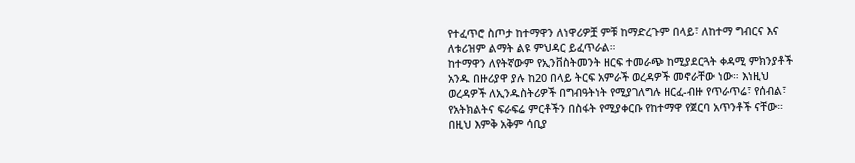የተፈጥሮ ስጦታ ከተማዋን ለነዋሪዎቿ ምቹ ከማድረጉም በላይ፣ ለከተማ ግብርና እና ለቱሪዝም ልማት ልዩ ምህዳር ይፈጥራል።
ከተማዋን ለየትኛውም የኢንቨስትመንት ዘርፍ ተመራጭ ከሚያደርጓት ቀዳሚ ምክንያቶች አንዱ በዙሪያዋ ያሉ ከ20 በላይ ትርፍ አምራች ወረዳዎች መኖራቸው ነው። እነዚህ ወረዳዎች ለኢንዱስትሪዎች በግብዓትነት የሚያገለግሉ ዘርፈ-ብዙ የጥራጥሬ፣ የሰብል፣ የአትክልትና ፍራፍሬ ምርቶችን በስፋት የሚያቀርቡ የከተማዋ የጀርባ አጥንቶች ናቸው።
በዚህ እምቅ አቅም ሳቢያ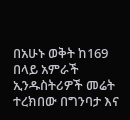በአሁኑ ወቅት ከ169 በላይ አምራች ኢንዱስትሪዎች መሬት ተረክበው በግንባታ እና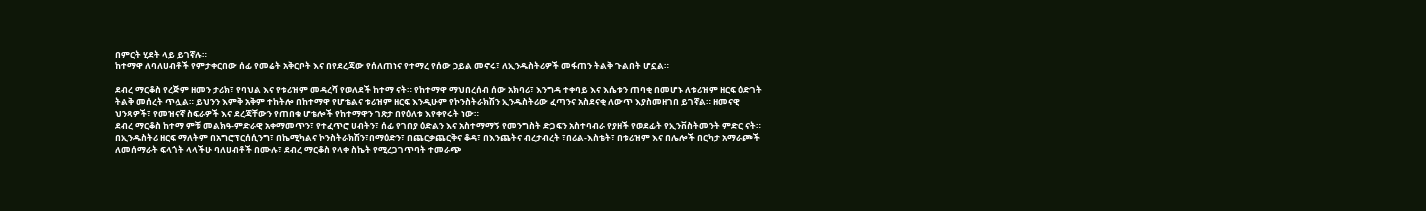በምርት ሂደት ላይ ይገኛሉ።
ከተማዋ ለባለሀብቶች የምታቀርበው ሰፊ የመሬት አቅርቦት እና በየደረጃው የሰለጠነና የተማረ የሰው ኃይል መኖሩ፣ ለኢንዱስትሪዎች መፋጠን ትልቅ ጉልበት ሆኗል።

ደብረ ማርቆስ የረጅም ዘመን ታሪክ፣ የባህል እና የቱሪዝም መዳረሻ የወለደች ከተማ ናት። የከተማዋ ማህበረሰብ ሰው አክባሪ፣ እንግዳ ተቀባይ እና እሴቱን ጠባቂ በመሆኑ ለቱሪዝም ዘርፍ ዕድገት ትልቅ መሰረት ጥሏል። ይህንን እምቅ አቅም ተከትሎ በከተማዋ የሆቴልና ቱሪዝም ዘርፍ እንዲሁም የኮንስትራክሽን ኢንዱስትሪው ፈጣንና አስደናቂ ለውጥ እያስመዘገበ ይገኛል። ዘመናዊ ህንጻዎች፣ የመዝናኛ ስፍራዎች እና ደረጃቸውን የጠበቁ ሆቴሎች የከተማዋን ገጽታ በየዕለቱ እየቀየሩት ነው።
ደብረ ማርቆስ ከተማ ምቹ መልክዓ-ምድራዊ አቀማመጥን፣ የተፈጥሮ ሀብትን፣ ሰፊ የገበያ ዕድልን እና አስተማማኝ የመንግስት ድጋፍን አስተባብራ የያዘች የወደፊት የኢንቨስትመንት ምድር ናት።
በኢንዱስትሪ ዘርፍ ማለትም በአግሮፕርሰሲንግ፣ በኬሚካልና ኮንስትራክሽን፣በማዕድን፣ በጨርቃጨርቅና ቆዳ፣ በእንጨትና ብረታብረት ፣በሪል-እስቴት፣ በቱሪዝም እና በሌሎች በርካታ አማራጮች ለመሰማራት ፍላጎት ላላችሁ ባለሀብቶች በሙሉ፣ ደብረ ማርቆስ የላቀ ስኬት የሚረጋገጥባት ተመራጭ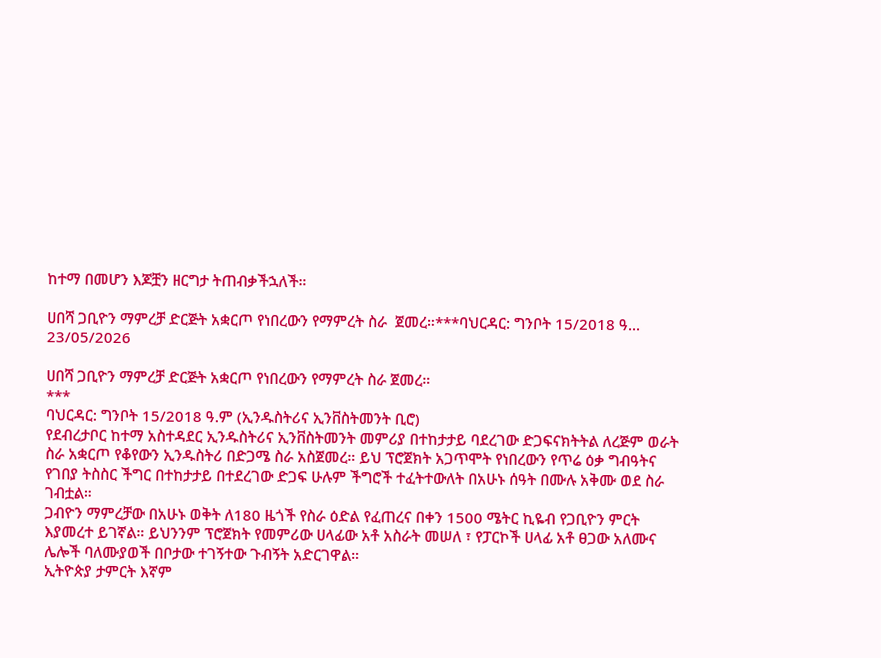ከተማ በመሆን እጆቿን ዘርግታ ትጠብቃችኋለች።

ሀበሻ ጋቢዮን ማምረቻ ድርጅት አቋርጦ የነበረውን የማምረት ስራ  ጀመረ።***ባህርዳር: ግንቦት 15/2018 ዓ...
23/05/2026

ሀበሻ ጋቢዮን ማምረቻ ድርጅት አቋርጦ የነበረውን የማምረት ስራ ጀመረ።
***
ባህርዳር: ግንቦት 15/2018 ዓ.ም (ኢንዱስትሪና ኢንቨስትመንት ቢሮ)
የደብረታቦር ከተማ አስተዳደር ኢንዱስትሪና ኢንቨስትመንት መምሪያ በተከታታይ ባደረገው ድጋፍናክትትል ለረጅም ወራት ስራ አቋርጦ የቆየውን ኢንዱስትሪ በድጋሜ ስራ አስጀመረ። ይህ ፕሮጀክት አጋጥሞት የነበረውን የጥሬ ዕቃ ግብዓትና የገበያ ትስስር ችግር በተከታታይ በተደረገው ድጋፍ ሁሉም ችግሮች ተፈትተውለት በአሁኑ ሰዓት በሙሉ አቅሙ ወደ ስራ ገብቷል።
ጋብዮን ማምረቻው በአሁኑ ወቅት ለ180 ዜጎች የስራ ዕድል የፈጠረና በቀን 1500 ሜትር ኪዬብ የጋቢዮን ምርት እያመረተ ይገኛል። ይህንንም ፕሮጀክት የመምሪው ሀላፊው አቶ አስራት መሠለ ፣ የፓርኮች ሀላፊ አቶ ፀጋው አለሙና ሌሎች ባለሙያወች በቦታው ተገኝተው ጉብኝት አድርገዋል።
ኢትዮጵያ ታምርት እኛም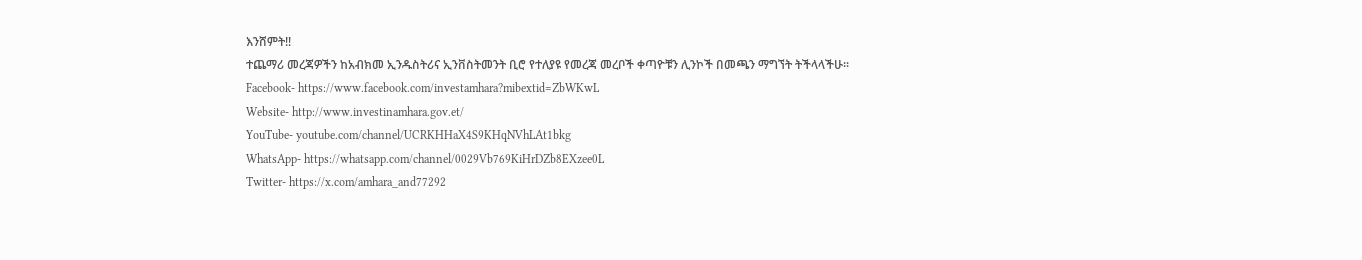እንሸምት!!
ተጨማሪ መረጃዎችን ከአብክመ ኢንዱስትሪና ኢንቨስትመንት ቢሮ የተለያዩ የመረጃ መረቦች ቀጣዮቹን ሊንኮች በመጫን ማግኘት ትችላላችሁ፡፡
Facebook- https://www.facebook.com/investamhara?mibextid=ZbWKwL
Website- http://www.investinamhara.gov.et/
YouTube- youtube.com/channel/UCRKHHaX4S9KHqNVhLAt1bkg
WhatsApp- https://whatsapp.com/channel/0029Vb769KiHrDZb8EXzee0L
Twitter- https://x.com/amhara_and77292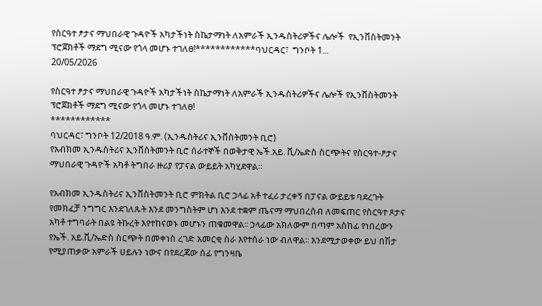የስርዓተ ፆታና ማህበራዊ ጉዳዮች አካታችነት ስኬታማነት ለአምራች ኢንዱስትሪዎችና ሌሎች  የኢንቨስትመንት ፕሮጀክቶች ማደግ ሚናው የጎላ መሆኑ ተገለፀ!************ባህርዳር፣  ግንቦት 1...
20/05/2026

የስርዓተ ፆታና ማህበራዊ ጉዳዮች አካታችነት ስኬታማነት ለአምራች ኢንዱስትሪዎችና ሌሎች የኢንቨስትመንት ፕሮጀክቶች ማደግ ሚናው የጎላ መሆኑ ተገለፀ!
************
ባህርዳር፣ ግንቦት 12/2018 ዓ.ም. (ኢንዱስትሪና ኢንቨስትመንት ቢሮ)
የአብክመ ኢንዱስትሪና ኢንቨስትመንት ቢሮ ሰራተኞች በወቅታዊ ኤች.አይ. ቪ/ኤድስ ስርጭትና የስርዓተ-ፆታና ማህበራዊ ጉዳዮች አካቶ ትግበራ ዙሪያ የፓናል ውይይት አካሂደዋል።

የአብክመ ኢንዱስትሪና ኢንቨስትመንት ቢሮ ምክትል ቢሮ ኃላፊ አቶ ተፈሪ ታረቀኝ በፓናል ውይይቱ ባደረጉት የመክፈቻ ንግግር እንደገለጹት እንደ መንግስትም ሆነ እንደ ተቋም ጤናማ ማህበረሰብ ለመፍጠር የስርዓተ ጾታና አካቶ ተግባራት በልዩ ትኩረት እየተከናወኑ መሆኑን ጠቁመዋል፡፡ ኃላፊው አክለውም በጣም አስከፊ የነበረውን የኤች. አይ.ቪ/ኤድስ ስርጭት በመቀነስ ረገድ አመርቂ ስራ እየተሰራ ነው ብለዋል፡፡ እንደሚታወቀው ይህ በሽታ የሚያጠቃው አምራች ሀይሉን ነውና በየደረጃው ሰፊ የግንዛቤ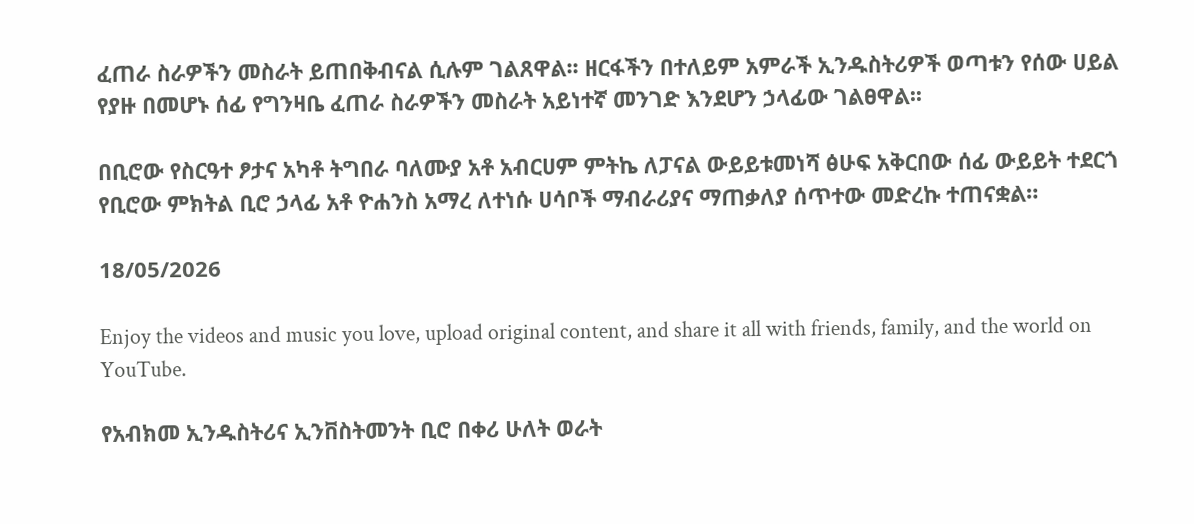ፈጠራ ስራዎችን መስራት ይጠበቅብናል ሲሉም ገልጸዋል፡፡ ዘርፋችን በተለይም አምራች ኢንዱስትሪዎች ወጣቱን የሰው ሀይል የያዙ በመሆኑ ሰፊ የግንዛቤ ፈጠራ ስራዎችን መስራት አይነተኛ መንገድ እንደሆን ኃላፊው ገልፀዋል፡፡

በቢሮው የስርዓተ ፆታና አካቶ ትግበራ ባለሙያ አቶ አብርሀም ምትኬ ለፓናል ውይይቱመነሻ ፅሁፍ አቅርበው ሰፊ ውይይት ተደርጎ የቢሮው ምክትል ቢሮ ኃላፊ አቶ ዮሐንስ አማረ ለተነሱ ሀሳቦች ማብራሪያና ማጠቃለያ ሰጥተው መድረኩ ተጠናቋል።

18/05/2026

Enjoy the videos and music you love, upload original content, and share it all with friends, family, and the world on YouTube.

የአብክመ ኢንዱስትሪና ኢንቨስትመንት ቢሮ በቀሪ ሁለት ወራት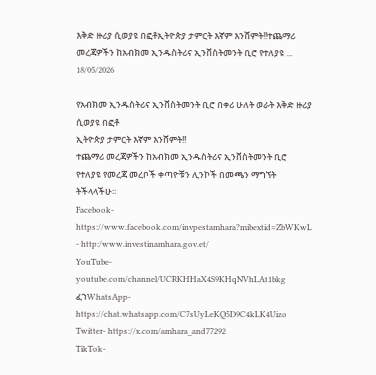እቅድ ዙሪያ ሲወያዩ በፎቶኢትዮጵያ ታምርት እኛም እንሸምት!!ተጨማሪ መረጃዎችን ከአብክመ ኢንዱስትሪና ኢንቨስትመንት ቢሮ የተለያዩ ...
18/05/2026

የአብክመ ኢንዱስትሪና ኢንቨስትመንት ቢሮ በቀሪ ሁለት ወራት እቅድ ዙሪያ ሲወያዩ በፎቶ
ኢትዮጵያ ታምርት እኛም እንሸምት!!
ተጨማሪ መረጃዎችን ከአብክመ ኢንዱስትሪና ኢንቨስትመንት ቢሮ የተለያዩ የመረጃ መረቦች ቀጣዮቹን ሊንኮች በመጫን ማግኘት ትችላላችሁ፡፡
Facebook- https://www.facebook.com/invpestamhara?mibextid=ZbWKwL
- http:/www.investinamhara.gov.et/
YouTube- youtube.com/channel/UCRKHHaX4S9KHqNVhLAt1bkg
ፈኀWhatsApp- https://chat.whatsapp.com/C7sUyLeKQ5D9C4kLK4Uizo
Twitter- https://x.com/amhara_and77292
TikTok-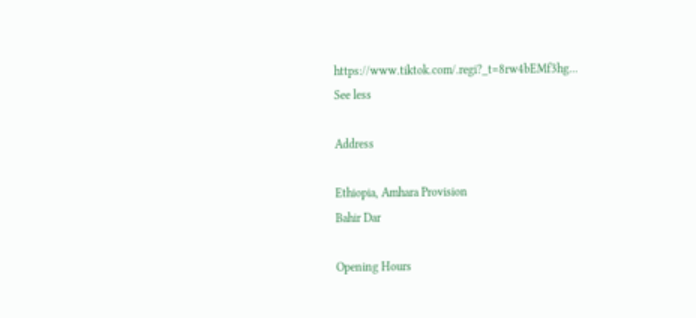https://www.tiktok.com/.regi?_t=8rw4bEMf3hg...
See less

Address

Ethiopia, Amhara Provision
Bahir Dar

Opening Hours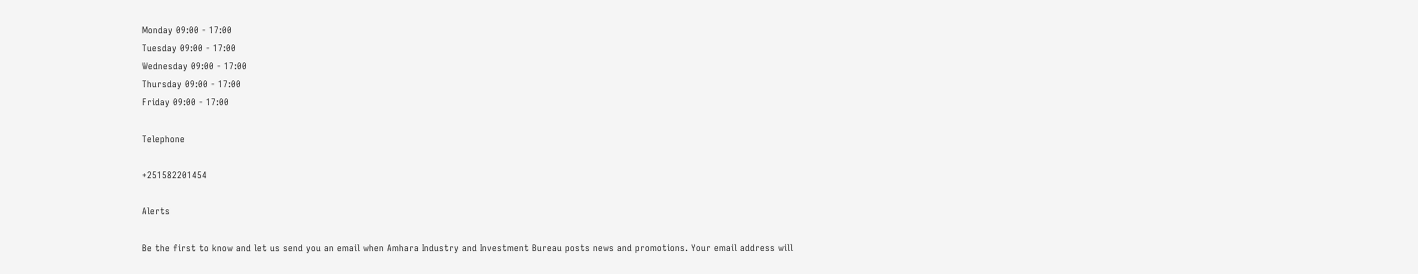Monday 09:00 - 17:00
Tuesday 09:00 - 17:00
Wednesday 09:00 - 17:00
Thursday 09:00 - 17:00
Friday 09:00 - 17:00

Telephone

+251582201454

Alerts

Be the first to know and let us send you an email when Amhara Industry and Investment Bureau posts news and promotions. Your email address will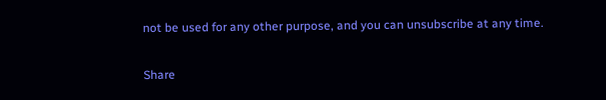not be used for any other purpose, and you can unsubscribe at any time.

Share